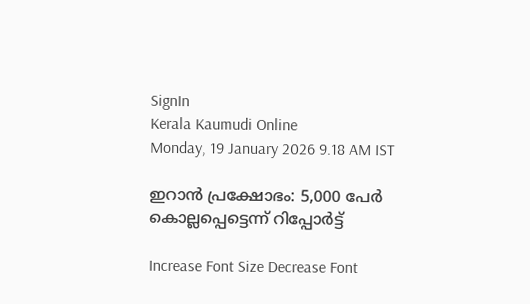SignIn
Kerala Kaumudi Online
Monday, 19 January 2026 9.18 AM IST

ഇറാൻ പ്രക്ഷോഭം: 5,000 പേർ കൊല്ലപ്പെട്ടെന്ന് റിപ്പോർട്ട്

Increase Font Size Decrease Font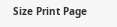Size Print Page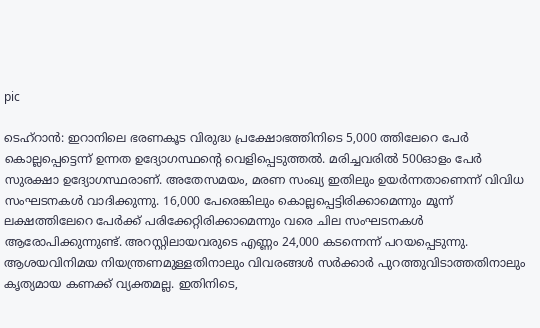pic

ടെഹ്റാൻ: ഇറാനിലെ ഭരണകൂട വിരുദ്ധ പ്രക്ഷോഭത്തിനിടെ 5,000 ത്തിലേറെ പേർ കൊല്ലപ്പെട്ടെന്ന് ഉന്നത ഉദ്യോഗസ്ഥന്റെ വെളിപ്പെടുത്തൽ. മരിച്ചവരിൽ 500ഓളം പേർ സുരക്ഷാ ഉദ്യോഗസ്ഥരാണ്. അതേസമയം, മരണ സംഖ്യ ഇതിലും ഉയർന്നതാണെന്ന് വിവിധ സംഘടനകൾ വാദിക്കുന്നു. 16,000 പേരെങ്കിലും കൊല്ലപ്പെട്ടിരിക്കാമെന്നും മൂന്ന് ലക്ഷത്തിലേറെ പേർക്ക് പരിക്കേറ്റിരിക്കാമെന്നും വരെ ചില സംഘടനകൾ ആരോപിക്കുന്നുണ്ട്. അറസ്റ്റിലായവരുടെ എണ്ണം 24,000 കടന്നെന്ന് പറയപ്പെടുന്നു. ആശയവിനിമയ നിയന്ത്രണമുള്ളതിനാലും വിവരങ്ങൾ സർക്കാർ പുറത്തുവിടാത്തതിനാലും കൃത്യമായ കണക്ക് വ്യക്തമല്ല. ഇതിനിടെ,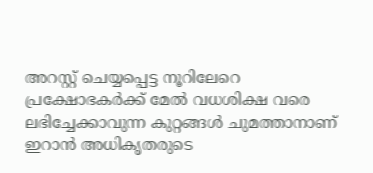അറസ്റ്റ് ചെയ്യപ്പെട്ട നൂറിലേറെ പ്രക്ഷോഭകർക്ക് മേൽ വധശിക്ഷ വരെ ലഭിച്ചേക്കാവുന്ന കുറ്റങ്ങൾ ചുമത്താനാണ് ഇറാൻ അധികൃതരുടെ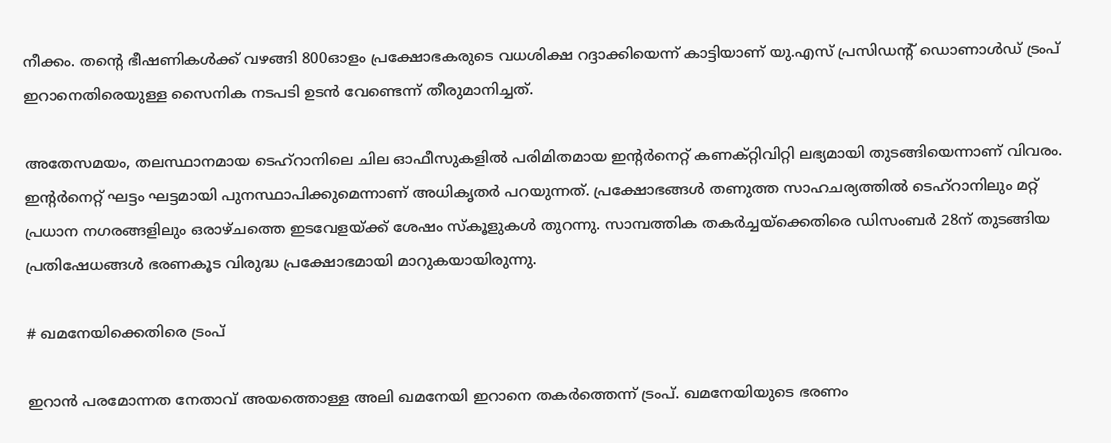നീക്കം. തന്റെ ഭീഷണികൾക്ക് വഴങ്ങി 800ഓളം പ്രക്ഷോഭകരുടെ വധശിക്ഷ റദ്ദാക്കിയെന്ന് കാട്ടിയാണ് യു.എസ് പ്രസി‌ഡന്റ് ഡൊണാൾഡ് ട്രംപ് ഇറാനെതിരെയുള്ള സൈനിക നടപടി ഉടൻ വേണ്ടെന്ന് തീരുമാനിച്ചത്.

അതേസമയം, തലസ്ഥാനമായ ടെഹ്റാനിലെ ചില ഓഫീസുകളിൽ പരിമിതമായ ഇന്റർനെറ്റ് കണക്‌റ്റിവിറ്റി ലഭ്യമായി തുടങ്ങിയെന്നാണ് വിവരം. ഇന്റർനെറ്റ് ഘട്ടം ഘട്ടമായി പുനസ്ഥാപിക്കുമെന്നാണ് അധികൃതർ പറയുന്നത്. പ്രക്ഷോഭങ്ങൾ തണുത്ത സാഹചര്യത്തിൽ ടെഹ്റാനിലും മറ്റ് പ്രധാന നഗരങ്ങളിലും ഒരാഴ്ചത്തെ ഇടവേളയ്ക്ക് ശേഷം സ്കൂളുകൾ തുറന്നു. സാമ്പത്തിക തകർച്ചയ്ക്കെതിരെ ഡിസംബർ 28ന് തുടങ്ങിയ പ്രതിഷേധങ്ങൾ ഭരണകൂട വിരുദ്ധ പ്രക്ഷോഭമായി മാറുകയായിരുന്നു.

# ഖമനേയിക്കെതിരെ ട്രംപ്

ഇറാൻ പരമോന്നത നേതാവ് അയത്തൊള്ള അലി ഖമനേയി ഇറാനെ തകർത്തെന്ന് ട്രംപ്. ഖമനേയിയുടെ ഭരണം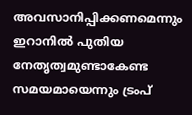അവസാനിപ്പിക്കണമെന്നും ഇറാനിൽ പുതിയ നേതൃത്വമുണ്ടാകേണ്ട സമയമായെന്നും ട്രംപ്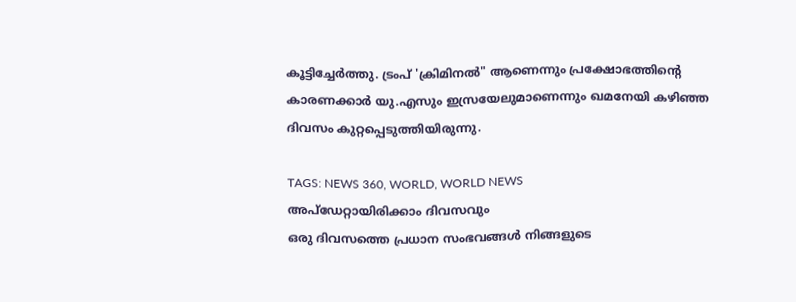കൂട്ടിച്ചേർത്തു. ട്രംപ് 'ക്രിമിനൽ" ആണെന്നും പ്രക്ഷോഭത്തിന്റെ കാരണക്കാർ യു.എസും ഇസ്രയേലുമാണെന്നും ഖമനേയി കഴിഞ്ഞ ദിവസം കുറ്റപ്പെടുത്തിയിരുന്നു.

TAGS: NEWS 360, WORLD, WORLD NEWS
അപ്ഡേറ്റായിരിക്കാം ദിവസവും
ഒരു ദിവസത്തെ പ്രധാന സംഭവങ്ങൾ നിങ്ങളുടെ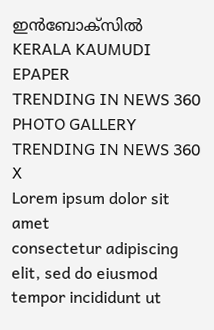ഇൻബോക്സിൽ
KERALA KAUMUDI EPAPER
TRENDING IN NEWS 360
PHOTO GALLERY
TRENDING IN NEWS 360
X
Lorem ipsum dolor sit amet
consectetur adipiscing elit, sed do eiusmod tempor incididunt ut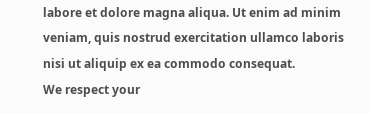labore et dolore magna aliqua. Ut enim ad minim veniam, quis nostrud exercitation ullamco laboris nisi ut aliquip ex ea commodo consequat.
We respect your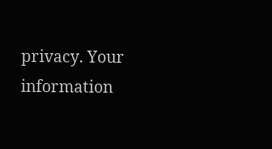privacy. Your information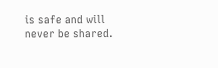is safe and will never be shared.